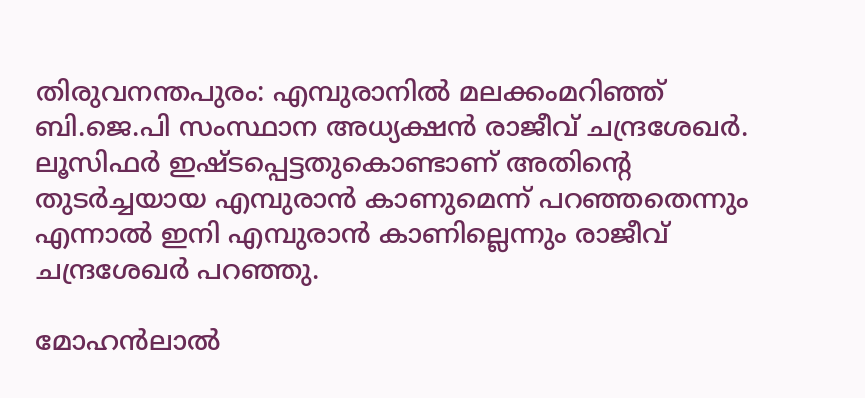തിരുവനന്തപുരം: എമ്പുരാനില്‍ മലക്കംമറിഞ്ഞ് ബി.ജെ.പി സംസ്ഥാന അധ്യക്ഷന്‍ രാജീവ് ചന്ദ്രശേഖര്‍. ലൂസിഫര്‍ ഇഷ്ടപ്പെട്ടതുകൊണ്ടാണ് അതിന്റെ തുടര്‍ച്ചയായ എമ്പുരാന്‍ കാണുമെന്ന് പറഞ്ഞതെന്നും എന്നാല്‍ ഇനി എമ്പുരാന്‍ കാണില്ലെന്നും രാജീവ് ചന്ദ്രശേഖര്‍ പറഞ്ഞു.

മോഹന്‍ലാല്‍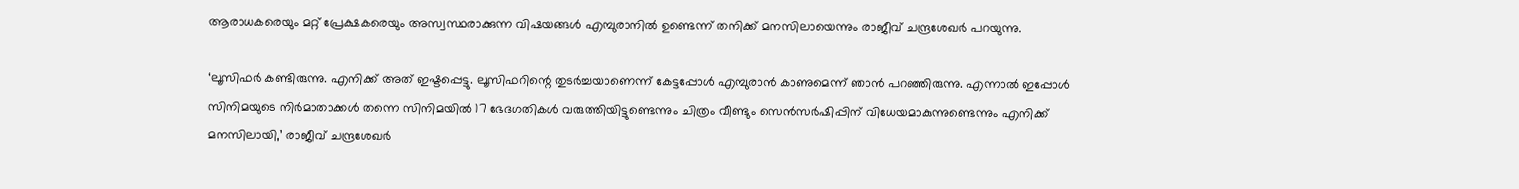ആരാധകരെയും മറ്റ് പ്രേക്ഷകരെയും അസ്വസ്ഥരാക്കുന്ന വിഷയങ്ങള്‍ എമ്പുരാനില്‍ ഉണ്ടെന്ന് തനിക്ക് മനസിലായെന്നും രാജീവ് ചന്ദ്രശേഖര്‍ പറയുന്നു.

‘ലൂസിഫര്‍ കണ്ടിരുന്നു. എനിക്ക് അത് ഇഷ്ടപ്പെട്ടു. ലൂസിഫറിന്റെ തുടര്‍ച്ചയാണെന്ന് കേട്ടപ്പോള്‍ എമ്പുരാന്‍ കാണുമെന്ന് ഞാന്‍ പറഞ്ഞിരുന്നു. എന്നാല്‍ ഇപ്പോള്‍ സിനിമയുടെ നിര്‍മാതാക്കള്‍ തന്നെ സിനിമയില്‍ 17 ഭേദഗതികള്‍ വരുത്തിയിട്ടുണ്ടെന്നും ചിത്രം വീണ്ടും സെന്‍സര്‍ഷിപ്പിന് വിധേയമാകുന്നുണ്ടെന്നും എനിക്ക് മനസിലായി,’ രാജീവ് ചന്ദ്രശേഖര്‍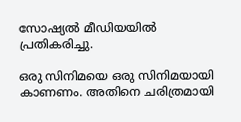സോഷ്യല്‍ മീഡിയയില്‍ പ്രതികരിച്ചു.

ഒരു സിനിമയെ ഒരു സിനിമയായി കാണണം. അതിനെ ചരിത്രമായി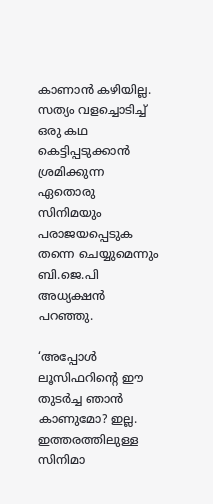കാണാന്‍ കഴിയില്ല. സത്യം വളച്ചൊടിച്ച് ഒരു കഥ കെട്ടിപ്പടുക്കാന്‍ ശ്രമിക്കുന്ന ഏതൊരു സിനിമയും പരാജയപ്പെടുക തന്നെ ചെയ്യുമെന്നും ബി.ജെ.പി അധ്യക്ഷന്‍ പറഞ്ഞു.

‘അപ്പോള്‍ ലൂസിഫറിന്റെ ഈ തുടര്‍ച്ച ഞാന്‍ കാണുമോ? ഇല്ല.
ഇത്തരത്തിലുള്ള സിനിമാ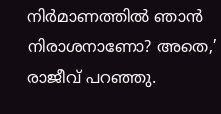നിര്‍മാണത്തില്‍ ഞാന്‍ നിരാശനാണോ? അതെ,’ രാജീവ് പറഞ്ഞു.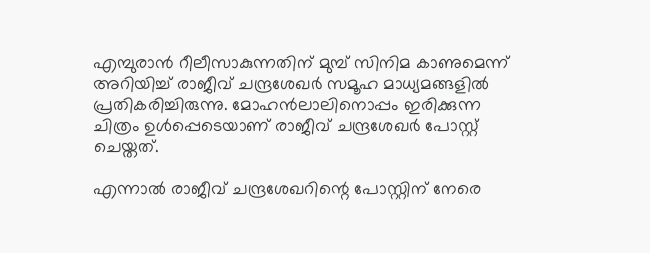എമ്പുരാന്‍ റീലീസാകുന്നതിന് മുമ്പ് സിനിമ കാണുമെന്ന് അറിയിച്ച് രാജീവ് ചന്ദ്രശേഖര്‍ സമൂഹ മാധ്യമങ്ങളില്‍ പ്രതികരിച്ചിരുന്നു. മോഹന്‍ലാലിനൊപ്പം ഇരിക്കുന്ന ചിത്രം ഉള്‍പ്പെടെയാണ് രാജീവ് ചന്ദ്രശേഖര്‍ പോസ്റ്റ് ചെയ്തത്.

എന്നാല്‍ രാജീവ് ചന്ദ്രശേഖറിന്റെ പോസ്റ്റിന് നേരെ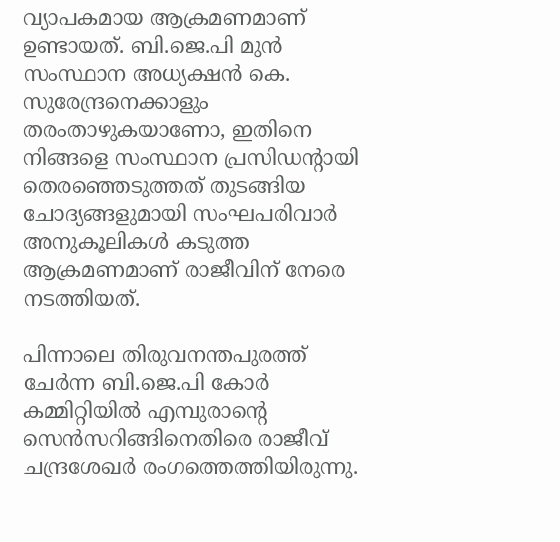വ്യാപകമായ ആക്രമണമാണ് ഉണ്ടായത്. ബി.ജെ.പി മുന്‍ സംസ്ഥാന അധ്യക്ഷന്‍ കെ. സുരേന്ദ്രനെക്കാളും തരംതാഴുകയാണോ, ഇതിനെ നിങ്ങളെ സംസ്ഥാന പ്രസിഡന്റായി തെരഞ്ഞെടുത്തത് തുടങ്ങിയ ചോദ്യങ്ങളുമായി സംഘപരിവാര്‍ അനുകൂലികള്‍ കടുത്ത ആക്രമണമാണ് രാജീവിന് നേരെ നടത്തിയത്.

പിന്നാലെ തിരുവനന്തപുരത്ത് ചേര്‍ന്ന ബി.ജെ.പി കോര്‍ കമ്മിറ്റിയില്‍ എമ്പുരാന്റെ സെൻസറിങ്ങിനെതിരെ രാജീവ് ചന്ദ്രശേഖര്‍ രംഗത്തെത്തിയിരുന്നു.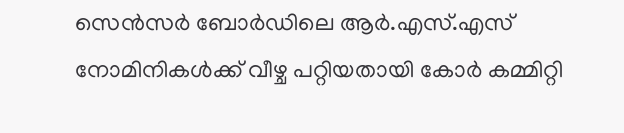സെന്‍സര്‍ ബോര്‍ഡിലെ ആര്‍.എസ്.എസ് നോമിനികള്‍ക്ക് വീഴ്ച പറ്റിയതായി കോര്‍ കമ്മിറ്റി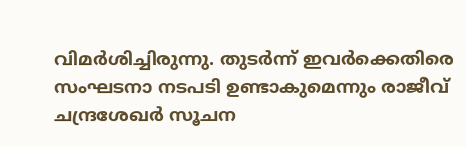വിമര്‍ശിച്ചിരുന്നു. തുടര്‍ന്ന് ഇവര്‍ക്കെതിരെ സംഘടനാ നടപടി ഉണ്ടാകുമെന്നും രാജീവ് ചന്ദ്രശേഖര്‍ സൂചന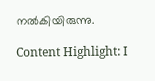നല്‍കിയിരുന്നു.

Content Highlight: I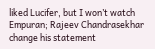liked Lucifer, but I won’t watch Empuran; Rajeev Chandrasekhar change his statement